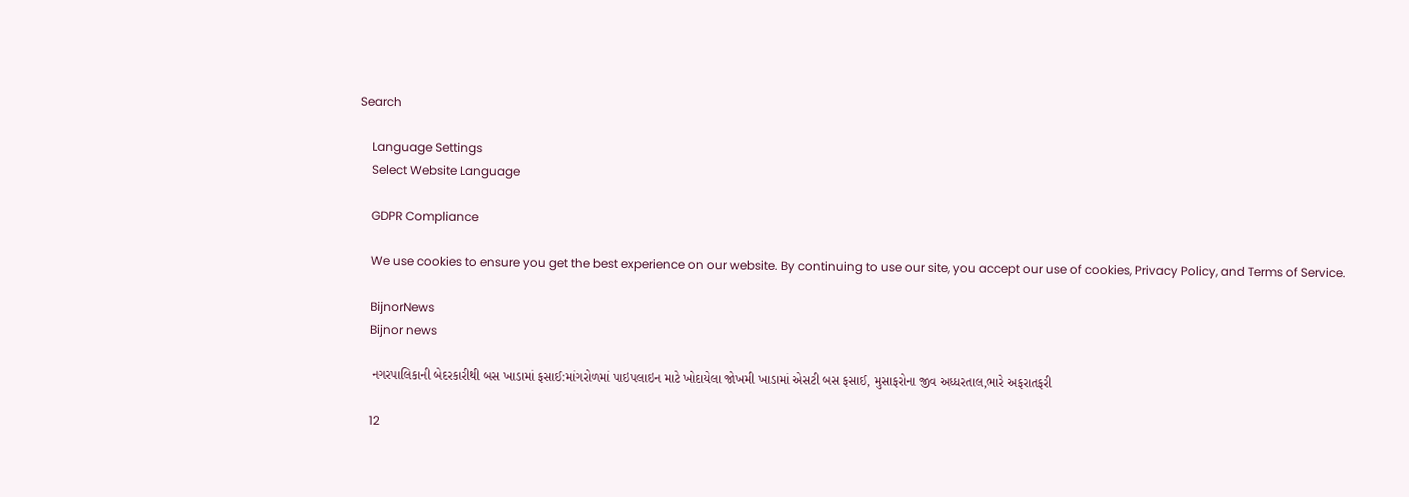Search

    Language Settings
    Select Website Language

    GDPR Compliance

    We use cookies to ensure you get the best experience on our website. By continuing to use our site, you accept our use of cookies, Privacy Policy, and Terms of Service.

    BijnorNews
    Bijnor news

    નગરપાલિકાની બેદરકારીથી બસ ખાડામાં ફસાઈ:માંગરોળમાં પાઇપલાઇન માટે ખોદાયેલા જોખમી ખાડામાં એસટી બસ ફસાઈ, મુસાફરોના જીવ અધ્ધરતાલ,ભારે અફરાતફરી

    12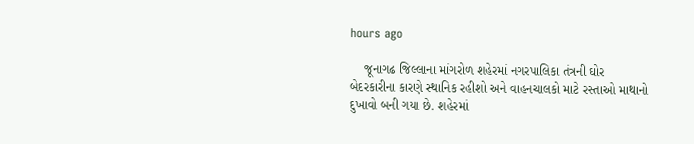hours ago

    જૂનાગઢ જિલ્લાના માંગરોળ શહેરમાં નગરપાલિકા તંત્રની ઘોર બેદરકારીના કારણે સ્થાનિક રહીશો અને વાહનચાલકો માટે રસ્તાઓ માથાનો દુખાવો બની ગયા છે. શહેરમાં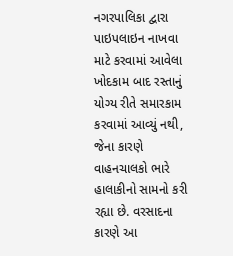નગરપાલિકા દ્વારા પાઇપલાઇન નાખવા માટે કરવામાં આવેલા ખોદકામ બાદ રસ્તાનું યોગ્ય રીતે સમારકામ કરવામાં આવ્યું નથી, જેના કારણે વાહનચાલકો ભારે હાલાકીનો સામનો કરી રહ્યા છે. વરસાદના કારણે આ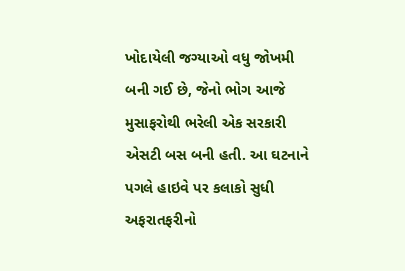ખોદાયેલી જગ્યાઓ વધુ જોખમી બની ગઈ છે, જેનો ભોગ આજે મુસાફરોથી ભરેલી એક સરકારી એસટી બસ બની હતી. આ ઘટનાને પગલે હાઇવે પર કલાકો સુધી અફરાતફરીનો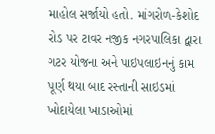માહોલ સર્જાયો હતો. માંગરોળ-કેશોદ રોડ પર ટાવર નજીક નગરપાલિકા દ્વારા ગટર યોજના અને પાઇપલાઇનનું કામ પૂર્ણ થયા બાદ રસ્તાની સાઇડમાં ખોદાયેલા ખાડાઓમાં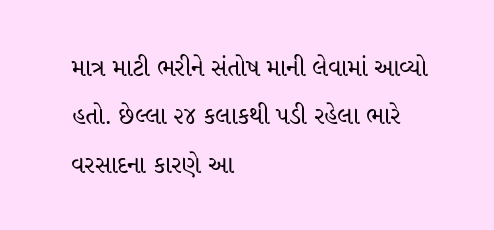માત્ર માટી ભરીને સંતોષ માની લેવામાં આવ્યો હતો. છેલ્લા ૨૪ કલાકથી પડી રહેલા ભારે વરસાદના કારણે આ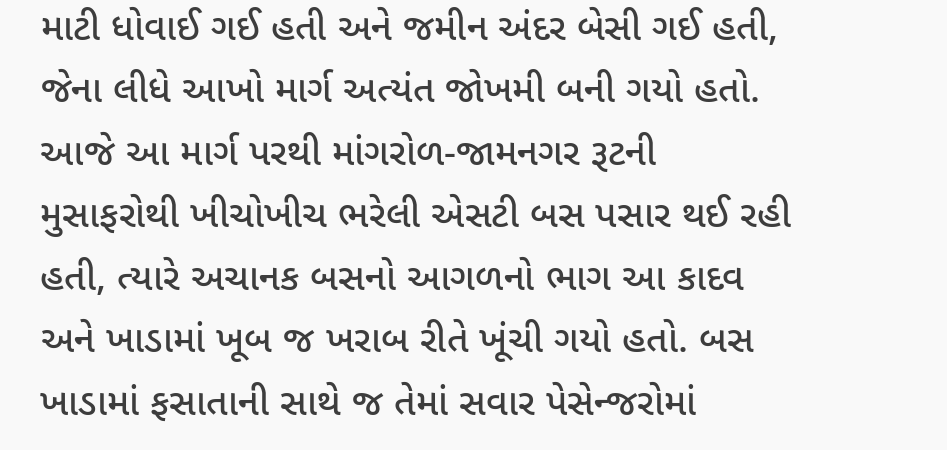માટી ધોવાઈ ગઈ હતી અને જમીન અંદર બેસી ગઈ હતી, જેના લીધે આખો માર્ગ અત્યંત જોખમી બની ગયો હતો. આજે આ માર્ગ પરથી માંગરોળ-જામનગર રૂટની મુસાફરોથી ખીચોખીચ ભરેલી એસટી બસ પસાર થઈ રહી હતી, ત્યારે અચાનક બસનો આગળનો ભાગ આ કાદવ અને ખાડામાં ખૂબ જ ખરાબ રીતે ખૂંચી ગયો હતો. બસ ખાડામાં ફસાતાની સાથે જ તેમાં સવાર પેસેન્જરોમાં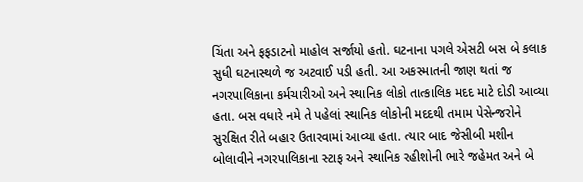ચિંતા અને ફફડાટનો માહોલ સર્જાયો હતો. ઘટનાના પગલે એસટી બસ બે કલાક સુધી ઘટનાસ્થળે જ અટવાઈ પડી હતી. આ અકસ્માતની જાણ થતાં જ નગરપાલિકાના કર્મચારીઓ અને સ્થાનિક લોકો તાત્કાલિક મદદ માટે દોડી આવ્યા હતા. બસ વધારે નમે તે પહેલાં સ્થાનિક લોકોની મદદથી તમામ પેસેન્જરોને સુરક્ષિત રીતે બહાર ઉતારવામાં આવ્યા હતા. ત્યાર બાદ જેસીબી મશીન બોલાવીને નગરપાલિકાના સ્ટાફ અને સ્થાનિક રહીશોની ભારે જહેમત અને બે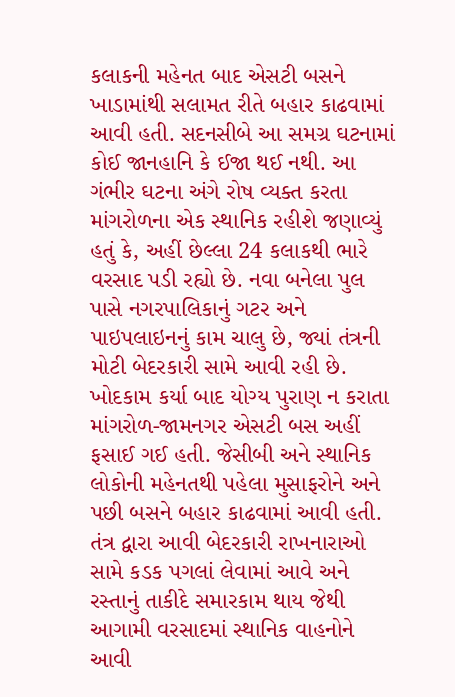કલાકની મહેનત બાદ એસટી બસને ખાડામાંથી સલામત રીતે બહાર કાઢવામાં આવી હતી. સદનસીબે આ સમગ્ર ઘટનામાં કોઈ જાનહાનિ કે ઈજા થઈ નથી. આ ગંભીર ઘટના અંગે રોષ વ્યક્ત કરતા માંગરોળના એક સ્થાનિક રહીશે જણાવ્યું હતું કે, અહીં છેલ્લા 24 કલાકથી ભારે વરસાદ પડી રહ્યો છે. નવા બનેલા પુલ પાસે નગરપાલિકાનું ગટર અને પાઇપલાઇનનું કામ ચાલુ છે, જ્યાં તંત્રની મોટી બેદરકારી સામે આવી રહી છે. ખોદકામ કર્યા બાદ યોગ્ય પુરાણ ન કરાતા માંગરોળ-જામનગર એસટી બસ અહીં ફસાઈ ગઈ હતી. જેસીબી અને સ્થાનિક લોકોની મહેનતથી પહેલા મુસાફરોને અને પછી બસને બહાર કાઢવામાં આવી હતી. તંત્ર દ્વારા આવી બેદરકારી રાખનારાઓ સામે કડક પગલાં લેવામાં આવે અને રસ્તાનું તાકીદે સમારકામ થાય જેથી આગામી વરસાદમાં સ્થાનિક વાહનોને આવી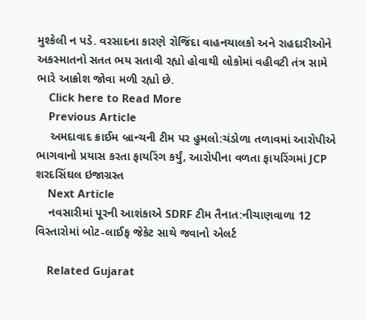મુશ્કેલી ન પડે. વરસાદના કારણે રોજિંદા વાહનચાલકો અને રાહદારીઓને અકસ્માતનો સતત ભય સતાવી રહ્યો હોવાથી લોકોમાં વહીવટી તંત્ર સામે ભારે આક્રોશ જોવા મળી રહ્યો છે.
    Click here to Read More
    Previous Article
    અમદાવાદ ક્રાઈમ બ્રાન્ચની ટીમ પર હુમલો:ચંડોળા તળાવમાં આરોપીએ ભાગવાનો પ્રયાસ કરતા ફાયરિંગ કર્યું, આરોપીના વળતા ફાયરિંગમાં JCP શરદસિંઘલ ઇજાગ્રસ્ત
    Next Article
    નવસારીમાં પૂરની આશંકાએ SDRF ટીમ તૈનાત:નીચાણવાળા 12 વિસ્તારોમાં બોટ-લાઈફ જેકેટ સાથે જવાનો એલર્ટ

    Related Gujarat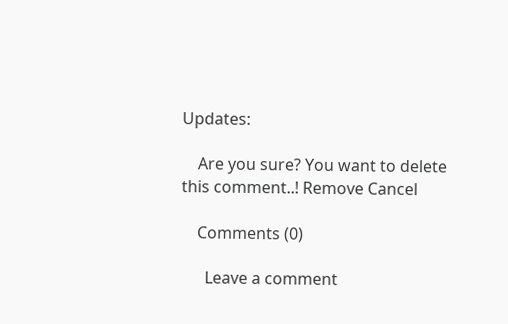Updates:

    Are you sure? You want to delete this comment..! Remove Cancel

    Comments (0)

      Leave a comment